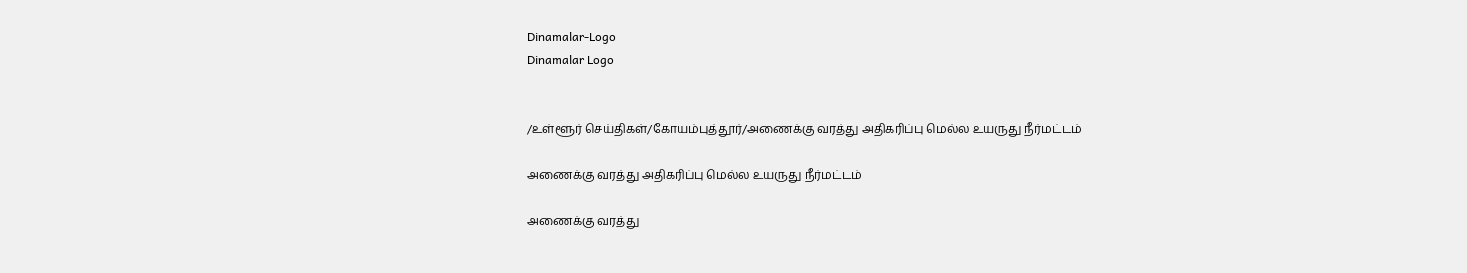Dinamalar-Logo
Dinamalar Logo


/உள்ளூர் செய்திகள்/கோயம்புத்தூர்/அணைக்கு வரத்து அதிகரிப்பு மெல்ல உயருது நீர்மட்டம்

அணைக்கு வரத்து அதிகரிப்பு மெல்ல உயருது நீர்மட்டம்

அணைக்கு வரத்து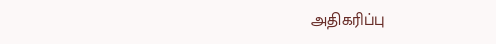அதிகரிப்பு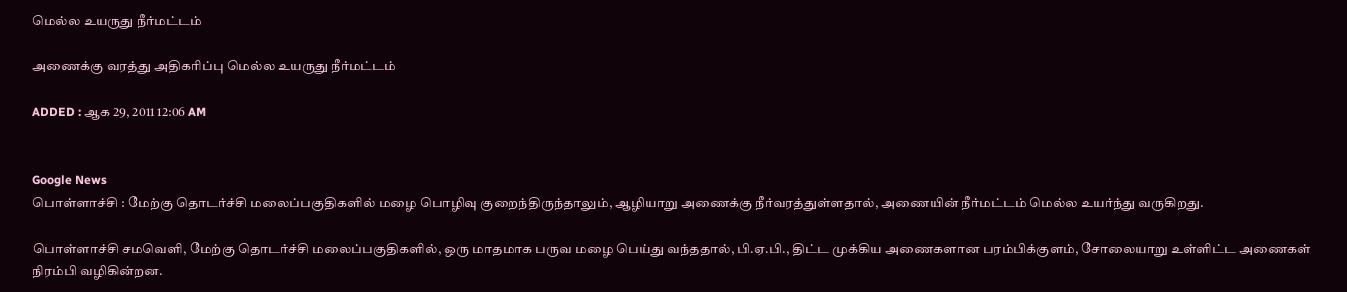மெல்ல உயருது நீர்மட்டம்

அணைக்கு வரத்து அதிகரிப்பு மெல்ல உயருது நீர்மட்டம்

ADDED : ஆக 29, 2011 12:06 AM


Google News
பொள்ளாச்சி : மேற்கு தொடர்ச்சி மலைப்பகுதிகளில் மழை பொழிவு குறைந்திருந்தாலும், ஆழியாறு அணைக்கு நீர்வரத்துள்ளதால், அணையின் நீர்மட்டம் மெல்ல உயர்ந்து வருகிறது.

பொள்ளாச்சி சமவெளி, மேற்கு தொடர்ச்சி மலைப்பகுதிகளில், ஒரு மாதமாக பருவ மழை பெய்து வந்ததால், பி.ஏ.பி., திட்ட முக்கிய அணைகளான பரம்பிக்குளம், சோலையாறு உள்ளிட்ட அணைகள் நிரம்பி வழிகின்றன.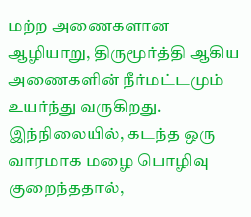மற்ற அணைகளான ஆழியாறு, திருமூர்த்தி ஆகிய அணைகளின் நீர்மட்டமும் உயர்ந்து வருகிறது. இந்நிலையில், கடந்த ஒரு வாரமாக மழை பொழிவு குறைந்ததால்,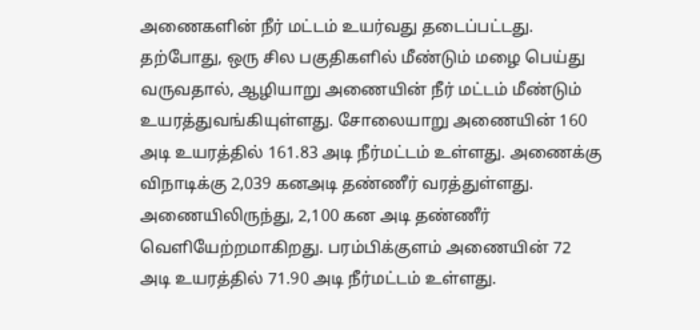அணைகளின் நீர் மட்டம் உயர்வது தடைப்பட்டது. தற்போது, ஒரு சில பகுதிகளில் மீண்டும் மழை பெய்து வருவதால், ஆழியாறு அணையின் நீர் மட்டம் மீண்டும் உயரத்துவங்கியுள்ளது. சோலையாறு அணையின் 160 அடி உயரத்தில் 161.83 அடி நீர்மட்டம் உள்ளது. அணைக்கு விநாடிக்கு 2,039 கனஅடி தண்ணீர் வரத்துள்ளது. அணையிலிருந்து, 2,100 கன அடி தண்ணீர் வெளியேற்றமாகிறது. பரம்பிக்குளம் அணையின் 72 அடி உயரத்தில் 71.90 அடி நீர்மட்டம் உள்ளது.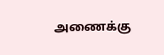அணைக்கு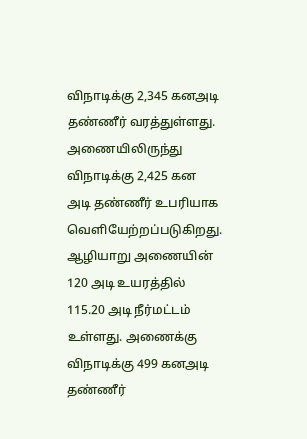விநாடிக்கு 2,345 கனஅடி தண்ணீர் வரத்துள்ளது. அணையிலிருந்து விநாடிக்கு 2,425 கன அடி தண்ணீர் உபரியாக வெளியேற்றப்படுகிறது. ஆழியாறு அணையின் 120 அடி உயரத்தில் 115.20 அடி நீர்மட்டம் உள்ளது. அணைக்கு விநாடிக்கு 499 கனஅடி தண்ணீர்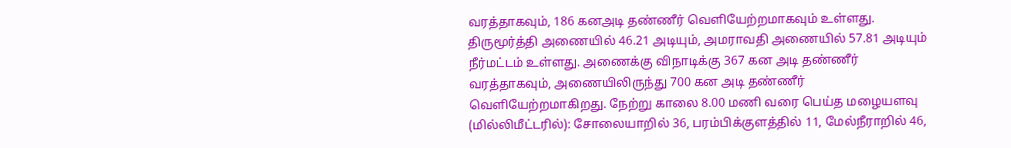வரத்தாகவும், 186 கனஅடி தண்ணீர் வெளியேற்றமாகவும் உள்ளது. திருமூர்த்தி அணையில் 46.21 அடியும், அமராவதி அணையில் 57.81 அடியும் நீர்மட்டம் உள்ளது. அணைக்கு விநாடிக்கு 367 கன அடி தண்ணீர் வரத்தாகவும், அணையிலிருந்து 700 கன அடி தண்ணீர் வெளியேற்றமாகிறது. நேற்று காலை 8.00 மணி வரை பெய்த மழையளவு (மில்லிமீட்டரில்): சோலையாறில் 36, பரம்பிக்குளத்தில் 11, மேல்நீராறில் 46,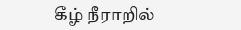கீழ் நீராறில்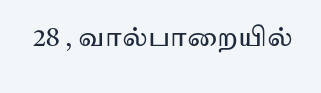28 , வால்பாறையில்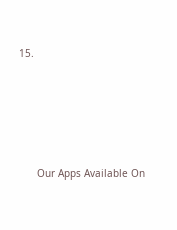15.





      Our Apps Available On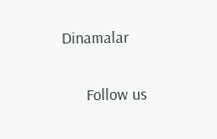Dinamalar

      Follow us